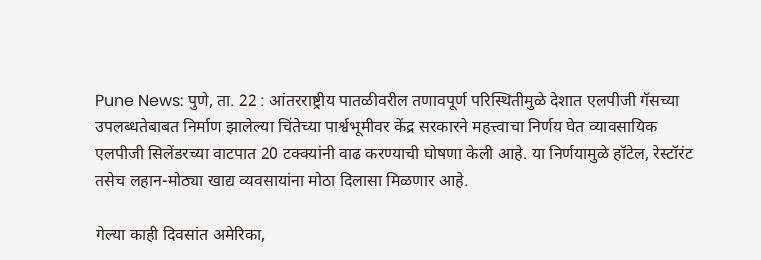Pune News: पुणे, ता. 22 : आंतरराष्ट्रीय पातळीवरील तणावपूर्ण परिस्थितीमुळे देशात एलपीजी गॅसच्या उपलब्धतेबाबत निर्माण झालेल्या चिंतेच्या पार्श्वभूमीवर केंद्र सरकारने महत्त्वाचा निर्णय घेत व्यावसायिक एलपीजी सिलेंडरच्या वाटपात 20 टक्क्यांनी वाढ करण्याची घोषणा केली आहे. या निर्णयामुळे हॉटेल, रेस्टॉरंट तसेच लहान-मोठ्या खाद्य व्यवसायांना मोठा दिलासा मिळणार आहे.

गेल्या काही दिवसांत अमेरिका,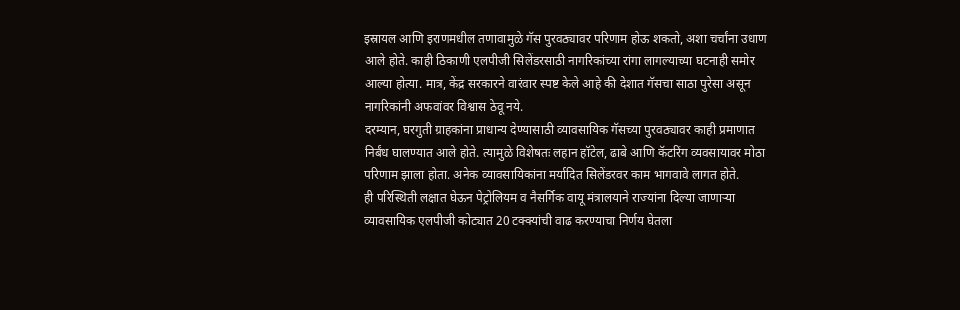इस्रायल आणि इराणमधील तणावामुळे गॅस पुरवठ्यावर परिणाम होऊ शकतो, अशा चर्चांना उधाण आले होते. काही ठिकाणी एलपीजी सिलेंडरसाठी नागरिकांच्या रांगा लागल्याच्या घटनाही समोर आल्या होत्या. मात्र, केंद्र सरकारने वारंवार स्पष्ट केले आहे की देशात गॅसचा साठा पुरेसा असून नागरिकांनी अफवांवर विश्वास ठेवू नये.
दरम्यान, घरगुती ग्राहकांना प्राधान्य देण्यासाठी व्यावसायिक गॅसच्या पुरवठ्यावर काही प्रमाणात निर्बंध घालण्यात आले होते. त्यामुळे विशेषतः लहान हॉटेल, ढाबे आणि कॅटरिंग व्यवसायावर मोठा परिणाम झाला होता. अनेक व्यावसायिकांना मर्यादित सिलेंडरवर काम भागवावे लागत होते.
ही परिस्थिती लक्षात घेऊन पेट्रोलियम व नैसर्गिक वायू मंत्रालयाने राज्यांना दिल्या जाणाऱ्या व्यावसायिक एलपीजी कोट्यात 20 टक्क्यांची वाढ करण्याचा निर्णय घेतला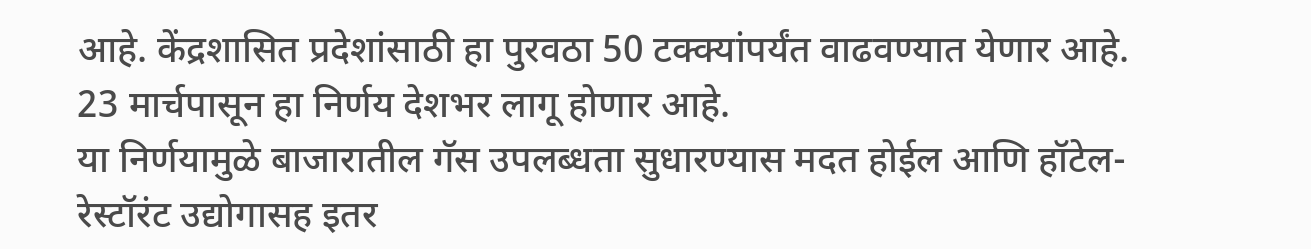आहे. केंद्रशासित प्रदेशांसाठी हा पुरवठा 50 टक्क्यांपर्यंत वाढवण्यात येणार आहे. 23 मार्चपासून हा निर्णय देशभर लागू होणार आहे.
या निर्णयामुळे बाजारातील गॅस उपलब्धता सुधारण्यास मदत होईल आणि हॉटेल-रेस्टॉरंट उद्योगासह इतर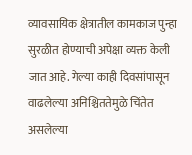व्यावसायिक क्षेत्रातील कामकाज पुन्हा सुरळीत होण्याची अपेक्षा व्यक्त केली जात आहे. गेल्या काही दिवसांपासून वाढलेल्या अनिश्चिततेमुळे चिंतेत असलेल्या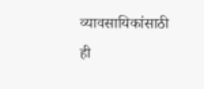व्यावसायिकांसाठी ही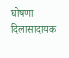घोषणा दिलासादायक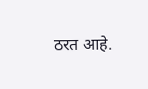ठरत आहे.